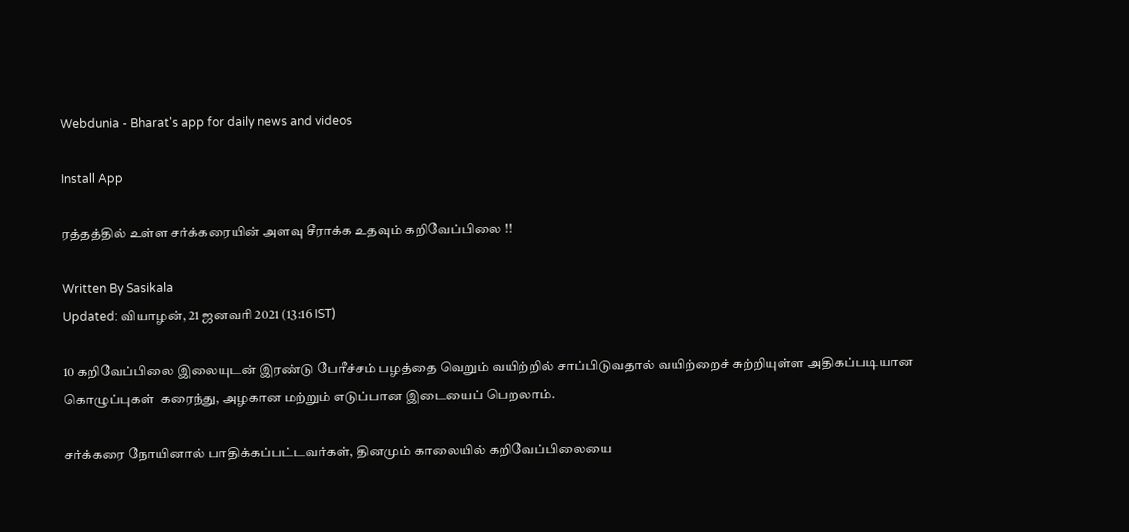Webdunia - Bharat's app for daily news and videos

Install App

ரத்தத்தில் உள்ள சர்க்கரையின் அளவு சீராக்க உதவும் கறிவேப்பிலை !!

Written By Sasikala
Updated: வியாழன், 21 ஜனவரி 2021 (13:16 IST)

10 கறிவேப்பிலை இலையுடன் இரண்டு பேரீச்சம் பழத்தை வெறும் வயிற்றில் சாப்பிடுவதால் வயிற்றைச் சுற்றியுள்ள அதிகப்படியான கொழுப்புகள்  கரைந்து, அழகான மற்றும் எடுப்பான இடையைப் பெறலாம்.

சர்க்கரை நோயினால் பாதிக்கப்பட்டவர்கள், தினமும் காலையில் கறிவேப்பிலையை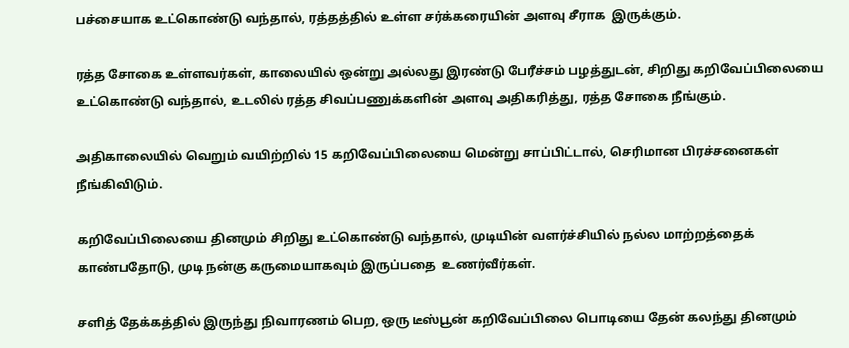பச்சையாக உட்கொண்டு வந்தால், ரத்தத்தில் உள்ள சர்க்கரையின் அளவு சீராக  இருக்கும்.

ரத்த சோகை உள்ளவர்கள், காலையில் ஒன்று அல்லது இரண்டு பேரீச்சம் பழத்துடன், சிறிது கறிவேப்பிலையை உட்கொண்டு வந்தால், உடலில் ரத்த சிவப்பணுக்களின் அளவு அதிகரித்து, ரத்த சோகை நீங்கும்.

அதிகாலையில் வெறும் வயிற்றில் 15 கறிவேப்பிலையை மென்று சாப்பிட்டால், செரிமான பிரச்சனைகள் நீங்கிவிடும்.

கறிவேப்பிலையை தினமும் சிறிது உட்கொண்டு வந்தால், முடியின் வளர்ச்சியில் நல்ல மாற்றத்தைக் காண்பதோடு, முடி நன்கு கருமையாகவும் இருப்பதை  உணர்வீர்கள்.

சளித் தேக்கத்தில் இருந்து நிவாரணம் பெற, ஒரு டீஸ்பூன் கறிவேப்பிலை பொடியை தேன் கலந்து தினமும்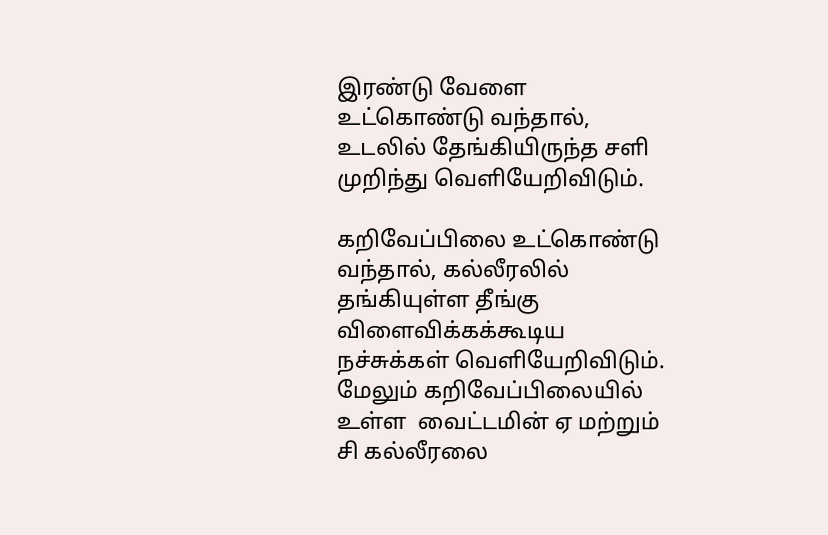இரண்டு வேளை உட்கொண்டு வந்தால், உடலில் தேங்கியிருந்த சளி முறிந்து வெளியேறிவிடும்.

கறிவேப்பிலை உட்கொண்டு வந்தால், கல்லீரலில் தங்கியுள்ள தீங்கு விளைவிக்கக்கூடிய நச்சுக்கள் வெளியேறிவிடும். மேலும் கறிவேப்பிலையில் உள்ள  வைட்டமின் ஏ மற்றும் சி கல்லீரலை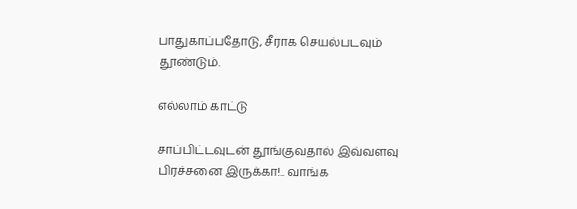பாதுகாப்பதோடு, சீராக செயல்படவும் தூண்டும்.

எல்லாம் காட்டு

சாப்பிட்டவுடன் தூங்குவதால் இவ்வளவு பிரச்சனை இருக்கா!.. வாங்க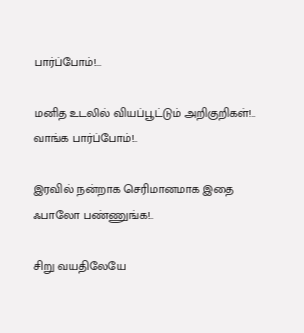பார்ப்போம்!...

மனித உடலில் வியப்பூட்டும் அறிகுறிகள்!.. வாங்க பார்ப்போம்!..

இரவில் நன்றாக செரிமானமாக இதை ஃபாலோ பண்ணுங்க!..

சிறு வயதிலேயே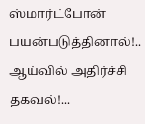ஸ்மார்ட்போன் பயன்படுத்தினால்!.. ஆய்வில் அதிர்ச்சி தகவல்!...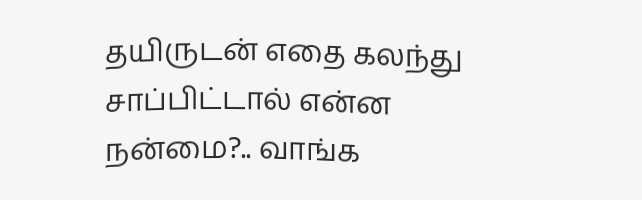தயிருடன் எதை கலந்து சாப்பிட்டால் என்ன நன்மை?.. வாங்க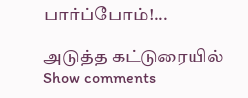பார்ப்போம்!...

அடுத்த கட்டுரையில்
Show comments